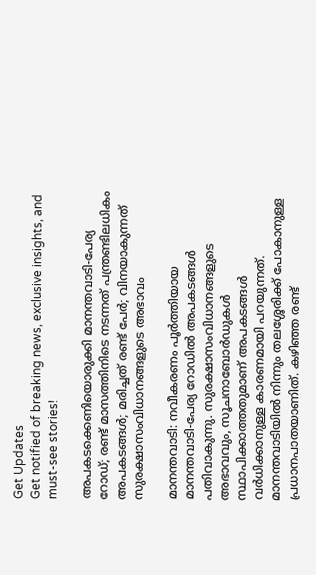Get Updates
Get notified of breaking news, exclusive insights, and must-see stories!

അപകടക്കെണിയൊരുക്കി മാനന്തവാടി-പേര്യ റോഡ്; രണ്ട് മാസത്തിനിടെ നടന്നത് പന്ത്രണ്ടിലധികം അപകടങ്ങള്‍; മരിച്ചത് രണ്ട് പേര്‍; വിനയാകുന്നത് സുരക്ഷാസംവിധാനങ്ങളുടെ അഭാവം

മാനന്തവാടി: നവീകരണം പൂര്‍ത്തിയായ മാനന്തവാടി-പേര്യ റോഡില്‍ അപകടങ്ങള്‍ പതിവാകുന്നു. സുരക്ഷാസംവിധാനങ്ങളുടെ അഭാവവും, സൂചനാബോര്‍ഡുകള്‍ സ്ഥാപിക്കാത്തതുമാണ് അപകടങ്ങള്‍ വര്‍ധിക്കാനുള്ള കാരണമായി പറയുന്നത്. മാനന്തവാടിയില്‍ നിന്നും തലശ്ശേരിക്ക് പോകാനുള്ള പ്രധാനപാതയാണിത്. കഴിഞ്ഞ രണ്ട്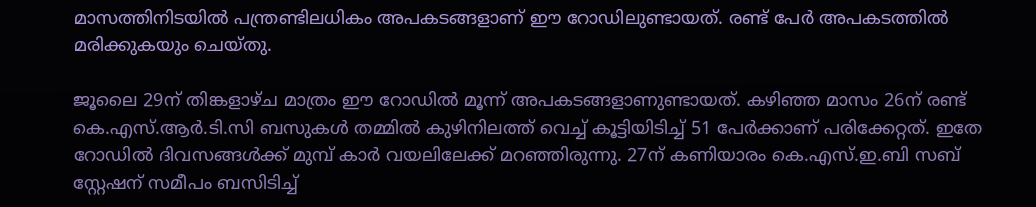മാസത്തിനിടയില്‍ പന്ത്രണ്ടിലധികം അപകടങ്ങളാണ് ഈ റോഡിലുണ്ടായത്. രണ്ട് പേര്‍ അപകടത്തില്‍ മരിക്കുകയും ചെയ്തു.

ജൂലൈ 29ന് തിങ്കളാഴ്ച മാത്രം ഈ റോഡില്‍ മൂന്ന് അപകടങ്ങളാണുണ്ടായത്. കഴിഞ്ഞ മാസം 26ന് രണ്ട് കെ.എസ്.ആര്‍.ടി.സി ബസുകള്‍ തമ്മില്‍ കുഴിനിലത്ത് വെച്ച് കൂട്ടിയിടിച്ച് 51 പേര്‍ക്കാണ് പരിക്കേറ്റത്. ഇതേ റോഡില്‍ ദിവസങ്ങള്‍ക്ക് മുമ്പ് കാര്‍ വയലിലേക്ക് മറഞ്ഞിരുന്നു. 27ന് കണിയാരം കെ.എസ്.ഇ.ബി സബ് സ്റ്റേഷന് സമീപം ബസിടിച്ച്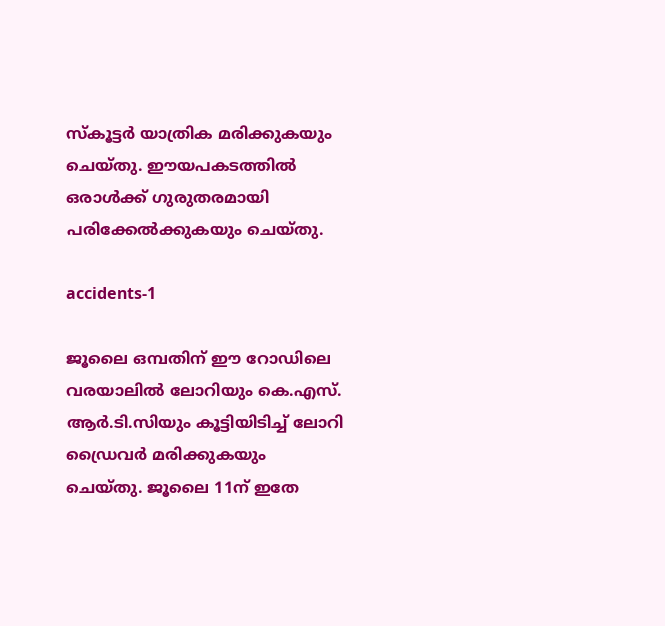സ്‌കൂട്ടര്‍ യാത്രിക മരിക്കുകയും ചെയ്തു. ഈയപകടത്തില്‍ ഒരാള്‍ക്ക് ഗുരുതരമായി പരിക്കേല്‍ക്കുകയും ചെയ്തു.

accidents-1

ജൂലൈ ഒമ്പതിന് ഈ റോഡിലെ വരയാലില്‍ ലോറിയും കെ.എസ്. ആര്‍.ടി.സിയും കൂട്ടിയിടിച്ച് ലോറി ഡ്രൈവര്‍ മരിക്കുകയും ചെയ്തു. ജൂലൈ 11ന് ഇതേ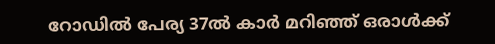റോഡില്‍ പേര്യ 37ല്‍ കാര്‍ മറിഞ്ഞ് ഒരാള്‍ക്ക്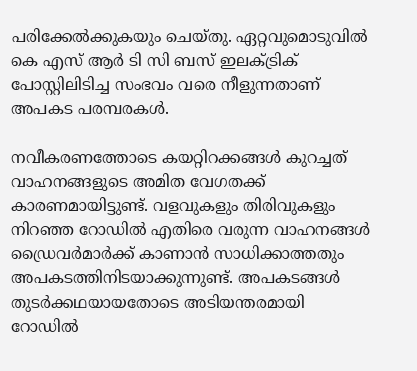പരിക്കേല്‍ക്കുകയും ചെയ്തു. ഏറ്റവുമൊടുവില്‍ കെ എസ് ആര്‍ ടി സി ബസ് ഇലക്ട്രിക് പോസ്റ്റിലിടിച്ച സംഭവം വരെ നീളുന്നതാണ് അപകട പരമ്പരകള്‍.

നവീകരണത്തോടെ കയറ്റിറക്കങ്ങള്‍ കുറച്ചത് വാഹനങ്ങളുടെ അമിത വേഗതക്ക് കാരണമായിട്ടുണ്ട്. വളവുകളും തിരിവുകളും നിറഞ്ഞ റോഡില്‍ എതിരെ വരുന്ന വാഹനങ്ങള്‍ ഡ്രൈവര്‍മാര്‍ക്ക് കാണാന്‍ സാധിക്കാത്തതും അപകടത്തിനിടയാക്കുന്നുണ്ട്. അപകടങ്ങള്‍ തുടര്‍ക്കഥയായതോടെ അടിയന്തരമായി റോഡില്‍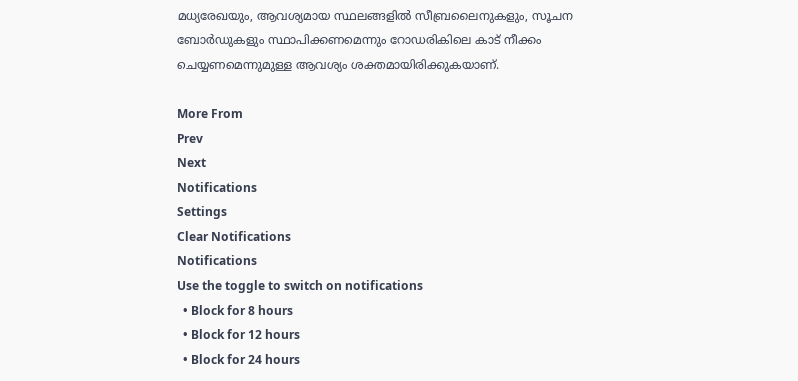മധ്യരേഖയും, ആവശ്യമായ സ്ഥലങ്ങളില്‍ സീബ്രലൈനുകളും, സൂചന ബോര്‍ഡുകളും സ്ഥാപിക്കണമെന്നും റോഡരികിലെ കാട് നീക്കം ചെയ്യണമെന്നുമുള്ള ആവശ്യം ശക്തമായിരിക്കുകയാണ്.

More From
Prev
Next
Notifications
Settings
Clear Notifications
Notifications
Use the toggle to switch on notifications
  • Block for 8 hours
  • Block for 12 hours
  • Block for 24 hours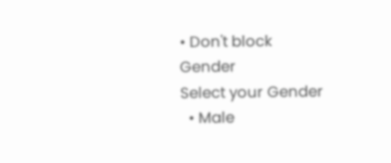• Don't block
Gender
Select your Gender
  • Male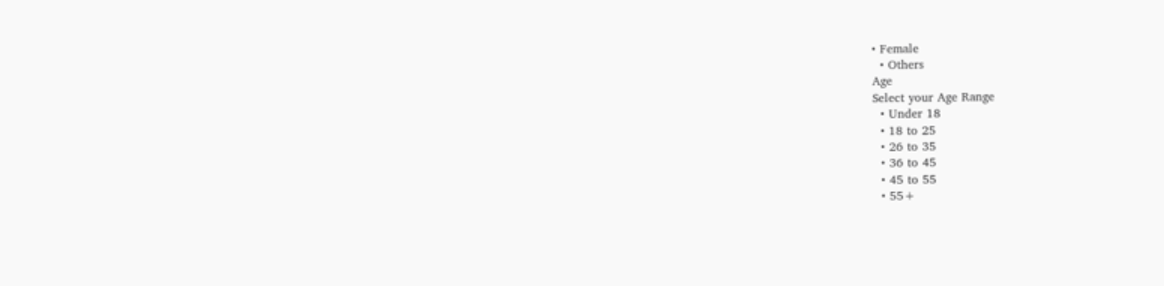• Female
  • Others
Age
Select your Age Range
  • Under 18
  • 18 to 25
  • 26 to 35
  • 36 to 45
  • 45 to 55
  • 55+